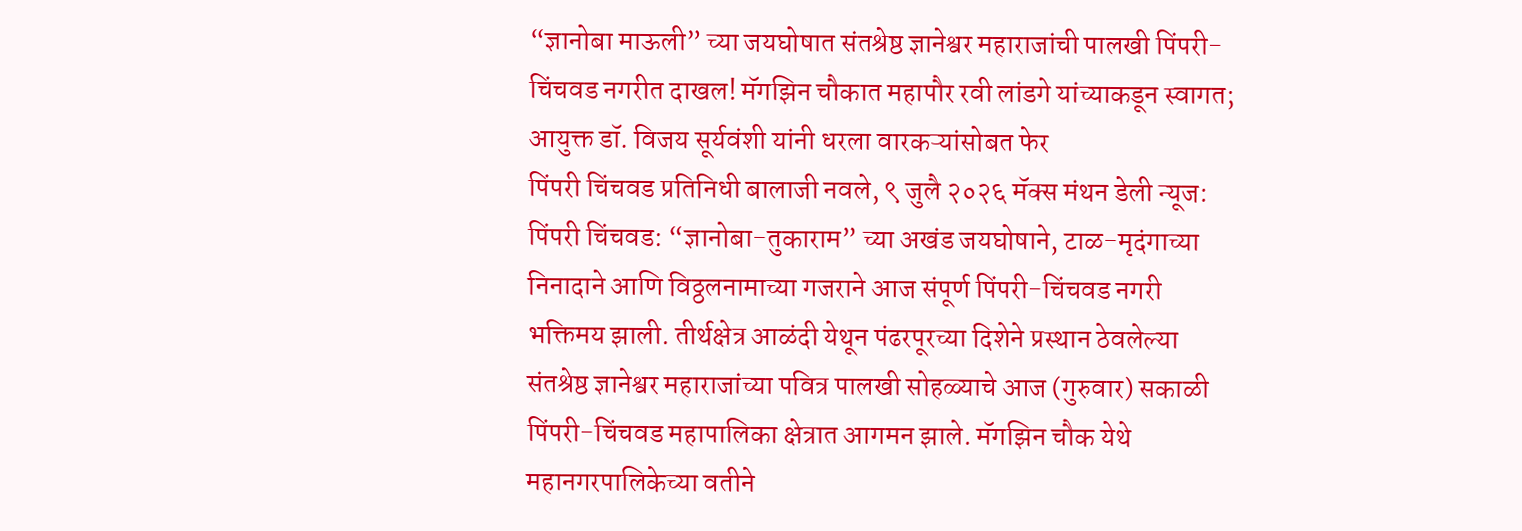“ज्ञानोबा माऊली” च्या जयघोषात संतश्रेष्ठ ज्ञानेश्वर महाराजांची पालखी पिंपरी-चिंचवड नगरीत दाखल! मॅगझिन चौकात महापौर रवी लांडगे यांच्याकडून स्वागत; आयुक्त डॉ. विजय सूर्यवंशी यांनी धरला वारकऱ्यांसोबत फेर
पिंपरी चिंचवड प्रतिनिधी बालाजी नवले, ९ जुलै २०२६ मॅक्स मंथन डेली न्यूज:
पिंपरी चिंचवड: “ज्ञानोबा-तुकाराम” च्या अखंड जयघोषाने, टाळ-मृदंगाच्या निनादाने आणि विठ्ठलनामाच्या गजराने आज संपूर्ण पिंपरी-चिंचवड नगरी भक्तिमय झाली. तीर्थक्षेत्र आळंदी येथून पंढरपूरच्या दिशेने प्रस्थान ठेवलेल्या संतश्रेष्ठ ज्ञानेश्वर महाराजांच्या पवित्र पालखी सोहळ्याचे आज (गुरुवार) सकाळी पिंपरी-चिंचवड महापालिका क्षेत्रात आगमन झाले. मॅगझिन चौक येथे महानगरपालिकेच्या वतीने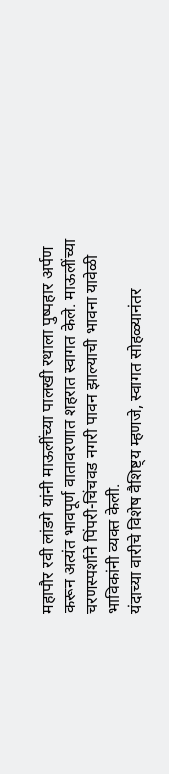महापौर रवी लांडगे यांनी माऊलींच्या पालखी रथाला पुष्पहार अर्पण करून अत्यंत भावपूर्ण वातावरणात शहरात स्वागत केले. माऊलींच्या चरणस्पर्शाने पिंपरी-चिंचवड नगरी पावन झाल्याची भावना यावेळी भाविकांनी व्यक्त केली.
यंदाच्या वारीचे विशेष वैशिष्ट्य म्हणजे, स्वागत सोहळ्यानंतर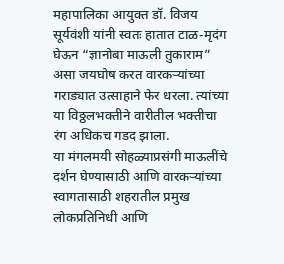महापालिका आयुक्त डॉ. विजय सूर्यवंशी यांनी स्वतः हातात टाळ-मृदंग घेऊन “ज्ञानोबा माऊली तुकाराम” असा जयघोष करत वारकऱ्यांच्या गराड्यात उत्साहाने फेर धरला. त्यांच्या या विठ्ठलभक्तीने वारीतील भक्तीचा रंग अधिकच गडद झाला.
या मंगलमयी सोहळ्याप्रसंगी माऊलींचे दर्शन घेण्यासाठी आणि वारकऱ्यांच्या स्वागतासाठी शहरातील प्रमुख लोकप्रतिनिधी आणि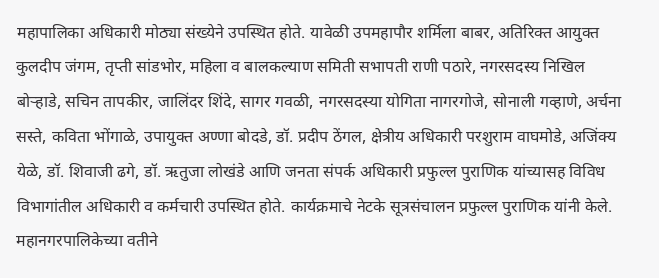महापालिका अधिकारी मोठ्या संख्येने उपस्थित होते. यावेळी उपमहापौर शर्मिला बाबर, अतिरिक्त आयुक्त कुलदीप जंगम, तृप्ती सांडभोर, महिला व बालकल्याण समिती सभापती राणी पठारे, नगरसदस्य निखिल बोऱ्हाडे, सचिन तापकीर, जालिंदर शिंदे, सागर गवळी, नगरसदस्या योगिता नागरगोजे, सोनाली गव्हाणे, अर्चना सस्ते, कविता भोंगाळे, उपायुक्त अण्णा बोदडे, डॉ. प्रदीप ठेंगल, क्षेत्रीय अधिकारी परशुराम वाघमोडे, अजिंक्य येळे, डॉ. शिवाजी ढगे, डॉ. ऋतुजा लोखंडे आणि जनता संपर्क अधिकारी प्रफुल्ल पुराणिक यांच्यासह विविध विभागांतील अधिकारी व कर्मचारी उपस्थित होते. कार्यक्रमाचे नेटके सूत्रसंचालन प्रफुल्ल पुराणिक यांनी केले.
महानगरपालिकेच्या वतीने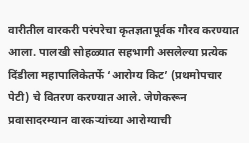वारीतील वारकरी परंपरेचा कृतज्ञतापूर्वक गौरव करण्यात आला. पालखी सोहळ्यात सहभागी असलेल्या प्रत्येक दिंडीला महापालिकेतर्फे ‘आरोग्य किट’ (प्रथमोपचार पेटी) चे वितरण करण्यात आले. जेणेकरून प्रवासादरम्यान वारकऱ्यांच्या आरोग्याची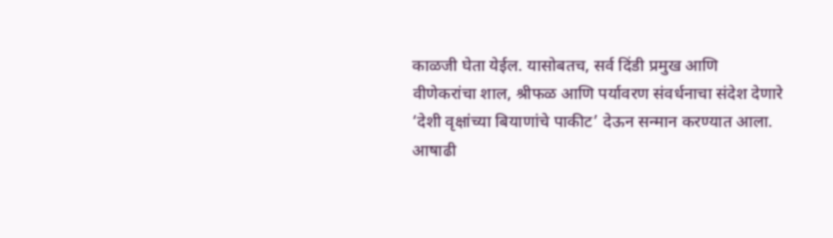काळजी घेता येईल. यासोबतच, सर्व दिंडी प्रमुख आणि वीणेकरांचा शाल, श्रीफळ आणि पर्यावरण संवर्धनाचा संदेश देणारे ‘देशी वृक्षांच्या बियाणांचे पाकीट’ देऊन सन्मान करण्यात आला.
आषाढी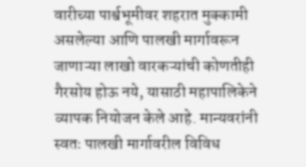वारीच्या पार्श्वभूमीवर शहरात मुक्कामी असलेल्या आणि पालखी मार्गावरून जाणाऱ्या लाखो वारकऱ्यांची कोणतीही गैरसोय होऊ नये, यासाठी महापालिकेने व्यापक नियोजन केले आहे. मान्यवरांनी स्वतः पालखी मार्गावरील विविध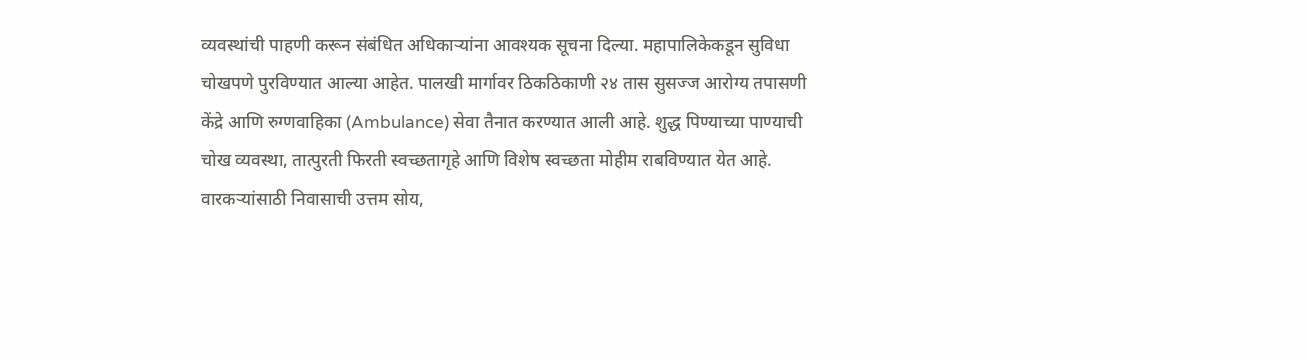व्यवस्थांची पाहणी करून संबंधित अधिकाऱ्यांना आवश्यक सूचना दिल्या. महापालिकेकडून सुविधा चोखपणे पुरविण्यात आल्या आहेत. पालखी मार्गावर ठिकठिकाणी २४ तास सुसज्ज आरोग्य तपासणी केंद्रे आणि रुग्णवाहिका (Ambulance) सेवा तैनात करण्यात आली आहे. शुद्ध पिण्याच्या पाण्याची चोख व्यवस्था, तात्पुरती फिरती स्वच्छतागृहे आणि विशेष स्वच्छता मोहीम राबविण्यात येत आहे. वारकऱ्यांसाठी निवासाची उत्तम सोय,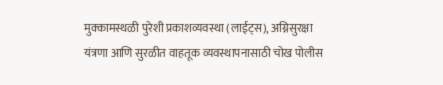मुक्कामस्थळी पुरेशी प्रकाशव्यवस्था (लाईट्स), अग्निसुरक्षा यंत्रणा आणि सुरळीत वाहतूक व्यवस्थापनासाठी चोख पोलीस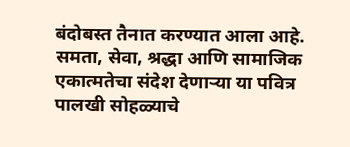बंदोबस्त तैनात करण्यात आला आहे. समता, सेवा, श्रद्धा आणि सामाजिक एकात्मतेचा संदेश देणाऱ्या या पवित्र पालखी सोहळ्याचे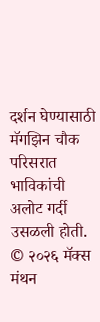दर्शन घेण्यासाठी मॅगझिन चौक परिसरात भाविकांची अलोट गर्दी उसळली होती.
© २०२६ मॅक्स मंथन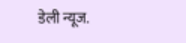डेली न्यूज.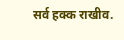सर्व हक्क राखीव.